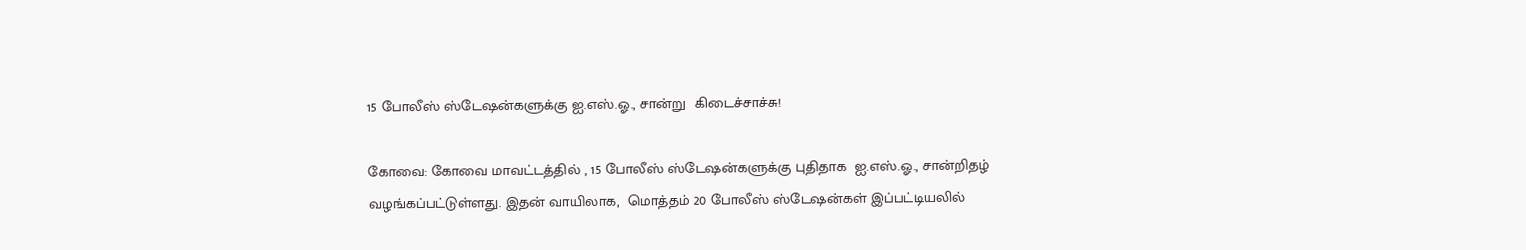15 போலீஸ் ஸ்டேஷன்களுக்கு ஐ.எஸ்.ஓ., சான்று  கிடைச்சாச்சு!

கோவை: கோவை மாவட்டத்தில் , 15 போலீஸ் ஸ்டேஷன்களுக்கு புதிதாக  ஐ.எஸ்.ஓ., சான்றிதழ் வழங்கப்பட்டுள்ளது. இதன் வாயிலாக,  மொத்தம் 20 போலீஸ் ஸ்டேஷன்கள் இப்பட்டியலில்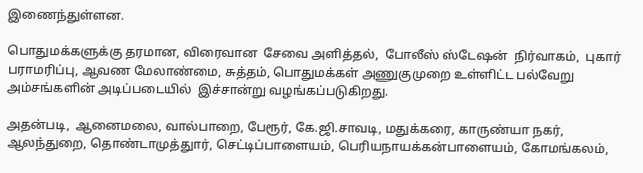இணைந்துள்ளன.

பொதுமக்களுக்கு தரமான, விரைவான  சேவை அளித்தல்,  போலீஸ் ஸ்டேஷன்  நிர்வாகம்,  புகார் பராமரிப்பு, ஆவண மேலாண்மை, சுத்தம், பொதுமக்கள் அணுகுமுறை உள்ளிட்ட பல்வேறு அம்சங்களின் அடிப்படையில்  இச்சான்று வழங்கப்படுகிறது.

அதன்படி,  ஆனைமலை, வால்பாறை, பேரூர், கே.ஜி.சாவடி, மதுக்கரை, காருண்யா நகர், ஆலந்துறை, தொண்டாமுத்துார், செட்டிப்பாளையம், பெரியநாயக்கன்பாளையம், கோமங்கலம்,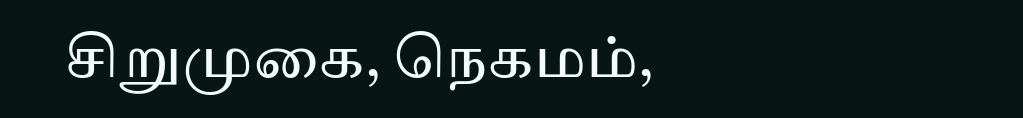சிறுமுகை, நெகமம்,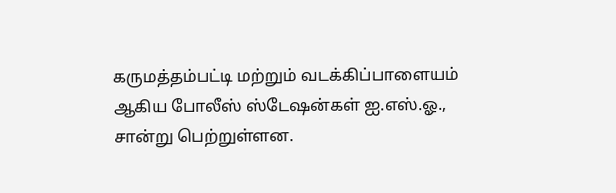கருமத்தம்பட்டி மற்றும் வடக்கிப்பாளையம் ஆகிய போலீஸ் ஸ்டேஷன்கள் ஐ.எஸ்.ஓ., சான்று பெற்றுள்ளன.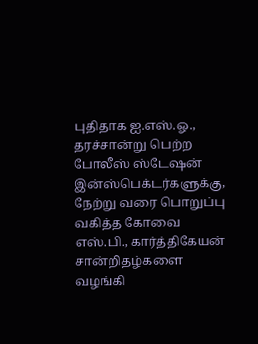புதிதாக ஐ.எஸ்.ஓ., தரச்சான்று பெற்ற போலீஸ் ஸ்டேஷன் இன்ஸ்பெக்டர்களுக்கு, நேற்று வரை பொறுப்பு வகித்த கோவை எஸ்.பி., கார்த்திகேயன் சான்றிதழ்களை வழங்கி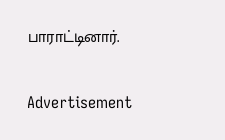பாராட்டினார்.

Advertisement